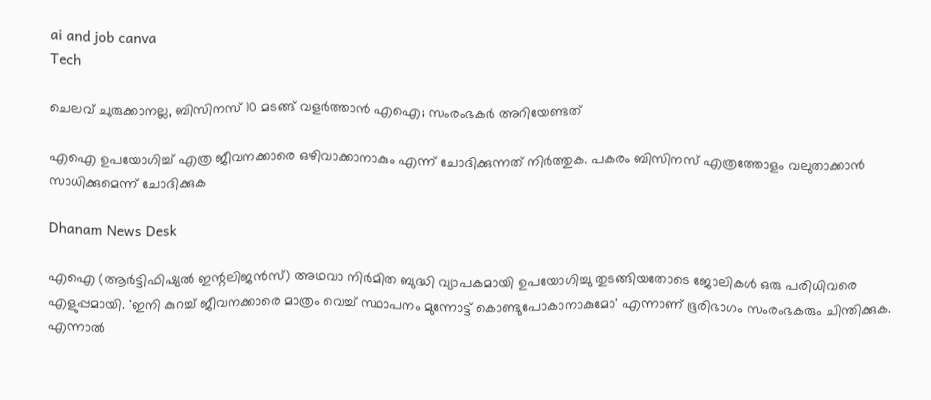ai and job canva
Tech

ചെലവ് ചുരുക്കാനല്ല, ബിസിനസ് 10 മടങ്ങ് വളർത്താൻ എഐ; സംരംഭകർ അറിയേണ്ടത്

എഐ ഉപയോഗിച്ച് എത്ര ജീവനക്കാരെ ഒഴിവാക്കാനാകും എന്ന് ചോദിക്കുന്നത് നിര്‍ത്തുക. പകരം ബിസിനസ് എത്രത്തോളം വലുതാക്കാന്‍ സാധിക്കുമെന്ന് ചോദിക്കുക

Dhanam News Desk

എഐ (ആര്‍ട്ടിഫിഷ്യല്‍ ഇന്റലിജന്‍സ്) അഥവാ നിര്‍മിത ബുദ്ധി വ്യാപകമായി ഉപയോഗിച്ചു തുടങ്ങിയതോടെ ജോലികള്‍ ഒരു പരിധിവരെ എളുപ്പമായി. 'ഇനി കുറച്ച് ജീവനക്കാരെ മാത്രം വെച്ച് സ്ഥാപനം മുന്നോട്ട് കൊണ്ടുപോകാനാകുമോ' എന്നാണ് ഭൂരിഭാഗം സംരംഭകരും ചിന്തിക്കുക. എന്നാല്‍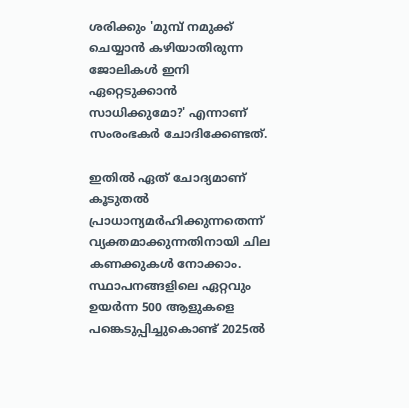ശരിക്കും 'മുമ്പ് നമുക്ക് ചെയ്യാന്‍ കഴിയാതിരുന്ന ജോലികള്‍ ഇനി ഏറ്റെടുക്കാന്‍ സാധിക്കുമോ?' എന്നാണ് സംരംഭകര്‍ ചോദിക്കേണ്ടത്.

ഇതില്‍ ഏത് ചോദ്യമാണ് കൂടുതല്‍ പ്രാധാന്യമര്‍ഹിക്കുന്നതെന്ന് വ്യക്തമാക്കുന്നതിനായി ചില കണക്കുകള്‍ നോക്കാം. സ്ഥാപനങ്ങളിലെ ഏറ്റവും ഉയര്‍ന്ന 500 ആളുകളെ പങ്കെടുപ്പിച്ചുകൊണ്ട് 2025ല്‍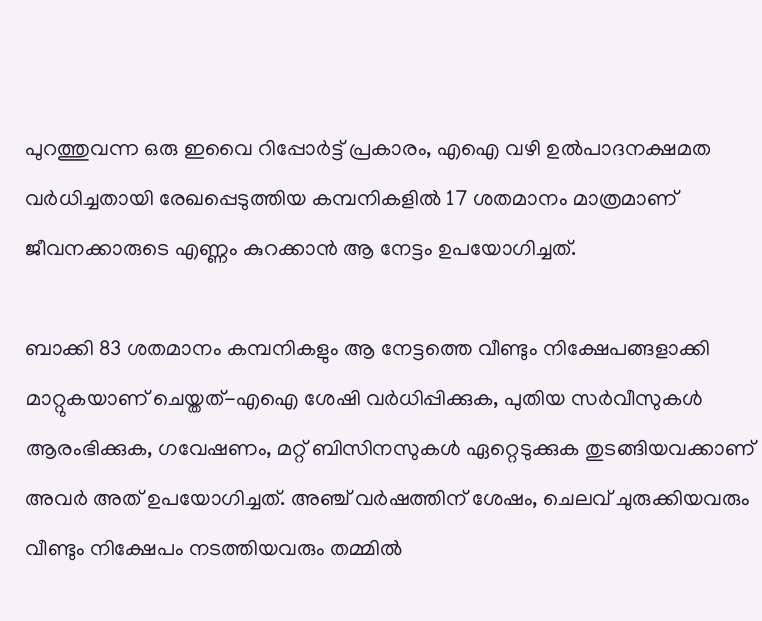പുറത്തുവന്ന ഒരു ഇവൈ റിപ്പോര്‍ട്ട് പ്രകാരം, എഐ വഴി ഉല്‍പാദനക്ഷമത വര്‍ധിച്ചതായി രേഖപ്പെടുത്തിയ കമ്പനികളില്‍ 17 ശതമാനം മാത്രമാണ് ജീവനക്കാരുടെ എണ്ണം കുറക്കാന്‍ ആ നേട്ടം ഉപയോഗിച്ചത്.

ബാക്കി 83 ശതമാനം കമ്പനികളും ആ നേട്ടത്തെ വീണ്ടും നിക്ഷേപങ്ങളാക്കി മാറ്റുകയാണ് ചെയ്തത്-എഐ ശേഷി വര്‍ധിപ്പിക്കുക, പുതിയ സര്‍വീസുകള്‍ ആരംഭിക്കുക, ഗവേഷണം, മറ്റ് ബിസിനസുകള്‍ ഏറ്റെടുക്കുക തുടങ്ങിയവക്കാണ് അവര്‍ അത് ഉപയോഗിച്ചത്. അഞ്ച് വര്‍ഷത്തിന് ശേഷം, ചെലവ് ചുരുക്കിയവരും വീണ്ടും നിക്ഷേപം നടത്തിയവരും തമ്മില്‍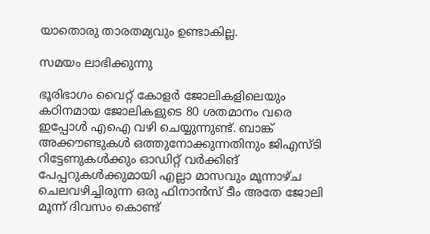യാതൊരു താരതമ്യവും ഉണ്ടാകില്ല.

സമയം ലാഭിക്കുന്നു

ഭൂരിഭാഗം വൈറ്റ് കോളര്‍ ജോലികളിലെയും കഠിനമായ ജോലികളുടെ 80 ശതമാനം വരെ ഇപ്പോള്‍ എഐ വഴി ചെയ്യുന്നുണ്ട്. ബാങ്ക് അക്കൗണ്ടുകള്‍ ഒത്തുനോക്കുന്നതിനും ജിഎസ്ടി റിട്ടേണുകള്‍ക്കും ഓഡിറ്റ് വര്‍ക്കിങ് പേപ്പറുകള്‍ക്കുമായി എല്ലാ മാസവും മൂന്നാഴ്ച ചെലവഴിച്ചിരുന്ന ഒരു ഫിനാന്‍സ് ടീം അതേ ജോലി മൂന്ന് ദിവസം കൊണ്ട്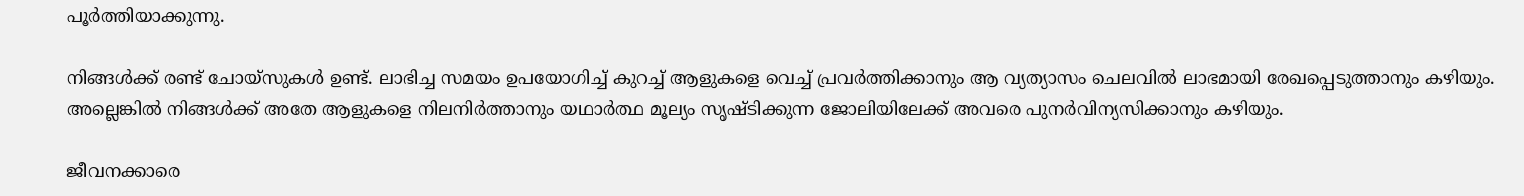പൂര്‍ത്തിയാക്കുന്നു.

നിങ്ങള്‍ക്ക് രണ്ട് ചോയ്സുകള്‍ ഉണ്ട്. ലാഭിച്ച സമയം ഉപയോഗിച്ച് കുറച്ച് ആളുകളെ വെച്ച് പ്രവര്‍ത്തിക്കാനും ആ വ്യത്യാസം ചെലവില്‍ ലാഭമായി രേഖപ്പെടുത്താനും കഴിയും. അല്ലെങ്കില്‍ നിങ്ങള്‍ക്ക് അതേ ആളുകളെ നിലനിര്‍ത്താനും യഥാര്‍ത്ഥ മൂല്യം സൃഷ്ടിക്കുന്ന ജോലിയിലേക്ക് അവരെ പുനര്‍വിന്യസിക്കാനും കഴിയും.

ജീവനക്കാരെ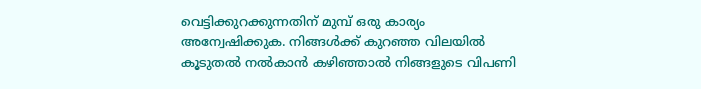വെട്ടിക്കുറക്കുന്നതിന് മുമ്പ് ഒരു കാര്യം അന്വേഷിക്കുക. നിങ്ങള്‍ക്ക് കുറഞ്ഞ വിലയില്‍ കൂടുതല്‍ നല്‍കാന്‍ കഴിഞ്ഞാല്‍ നിങ്ങളുടെ വിപണി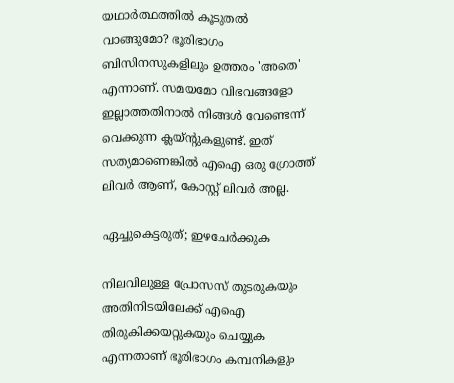യഥാര്‍ത്ഥത്തില്‍ കൂടുതല്‍ വാങ്ങുമോ? ഭൂരിഭാഗം ബിസിനസുകളിലും ഉത്തരം 'അതെ' എന്നാണ്. സമയമോ വിഭവങ്ങളോ ഇല്ലാത്തതിനാല്‍ നിങ്ങള്‍ വേണ്ടെന്ന് വെക്കുന്ന ക്ലയ്ന്റുകളുണ്ട്. ഇത് സത്യമാണെങ്കില്‍ എഐ ഒരു ഗ്രോത്ത് ലിവര്‍ ആണ്, കോസ്റ്റ് ലിവര്‍ അല്ല.

ഏച്ചുകെട്ടരുത്; ഇഴചേര്‍ക്കുക

നിലവിലുള്ള പ്രോസസ് തുടരുകയും അതിനിടയിലേക്ക് എഐ തിരുകിക്കയറ്റുകയും ചെയ്യുക എന്നതാണ് ഭൂരിഭാഗം കമ്പനികളും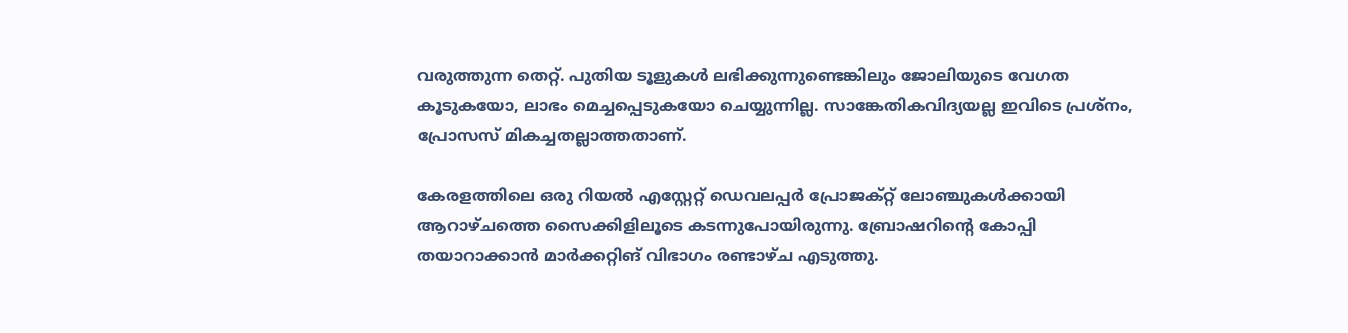വരുത്തുന്ന തെറ്റ്. പുതിയ ടൂളുകള്‍ ലഭിക്കുന്നുണ്ടെങ്കിലും ജോലിയുടെ വേഗത കൂടുകയോ, ലാഭം മെച്ചപ്പെടുകയോ ചെയ്യുന്നില്ല. സാങ്കേതികവിദ്യയല്ല ഇവിടെ പ്രശ്‌നം, പ്രോസസ് മികച്ചതല്ലാത്തതാണ്.

കേരളത്തിലെ ഒരു റിയല്‍ എസ്റ്റേറ്റ് ഡെവലപ്പര്‍ പ്രോജക്റ്റ് ലോഞ്ചുകള്‍ക്കായി ആറാഴ്ചത്തെ സൈക്കിളിലൂടെ കടന്നുപോയിരുന്നു. ബ്രോഷറിന്റെ കോപ്പി തയാറാക്കാന്‍ മാര്‍ക്കറ്റിങ് വിഭാഗം രണ്ടാഴ്ച എടുത്തു.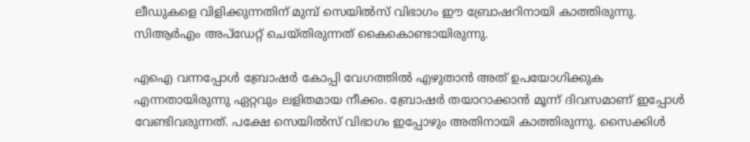ലീഡുകളെ വിളിക്കുന്നതിന് മുമ്പ് സെയില്‍സ് വിഭാഗം ഈ ബ്രോഷറിനായി കാത്തിരുന്നു. സിആര്‍എം അപ്‌ഡേറ്റ് ചെയ്തിരുന്നത് കൈകൊണ്ടായിരുന്നു.

എഐ വന്നപ്പോള്‍ ബ്രോഷര്‍ കോപ്പി വേഗത്തില്‍ എഴുതാന്‍ അത് ഉപയോഗിക്കുക എന്നതായിരുന്നു ഏറ്റവും ലളിതമായ നീക്കം. ബ്രോഷര്‍ തയാറാക്കാന്‍ മൂന്ന് ദിവസമാണ് ഇപ്പോള്‍ വേണ്ടിവരുന്നത്. പക്ഷേ സെയില്‍സ് വിഭാഗം ഇപ്പോഴും അതിനായി കാത്തിരുന്നു. സൈക്കിള്‍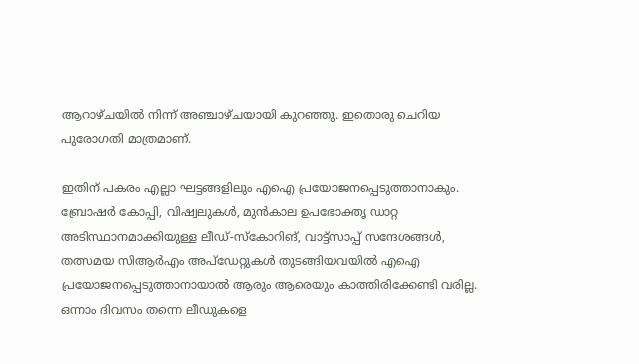ആറാഴ്ചയില്‍ നിന്ന് അഞ്ചാഴ്ചയായി കുറഞ്ഞു. ഇതൊരു ചെറിയ പുരോഗതി മാത്രമാണ്.

ഇതിന് പകരം എല്ലാ ഘട്ടങ്ങളിലും എഐ പ്രയോജനപ്പെടുത്താനാകും. ബ്രോഷര്‍ കോപ്പി, വിഷ്വലുകള്‍, മുന്‍കാല ഉപഭോക്തൃ ഡാറ്റ അടിസ്ഥാനമാക്കിയുള്ള ലീഡ്-സ്‌കോറിങ്, വാട്ട്‌സാപ്പ് സന്ദേശങ്ങള്‍, തത്സമയ സിആര്‍എം അപ്‌ഡേറ്റുകള്‍ തുടങ്ങിയവയില്‍ എഐ പ്രയോജനപ്പെടുത്താനായാല്‍ ആരും ആരെയും കാത്തിരിക്കേണ്ടി വരില്ല. ഒന്നാം ദിവസം തന്നെ ലീഡുകളെ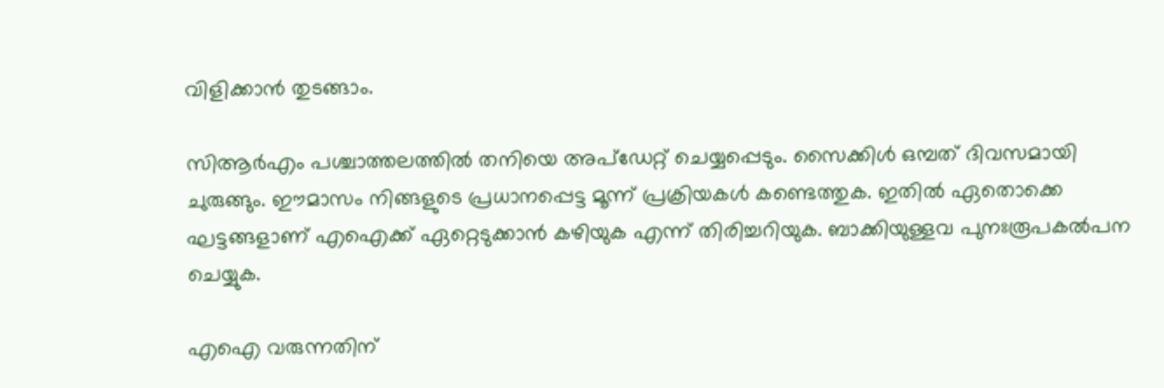വിളിക്കാന്‍ തുടങ്ങാം.

സിആര്‍എം പശ്ചാത്തലത്തില്‍ തനിയെ അപ്‌ഡേറ്റ് ചെയ്യപ്പെടും. സൈക്കിള്‍ ഒമ്പത് ദിവസമായി ചുരുങ്ങും. ഈമാസം നിങ്ങളുടെ പ്രധാനപ്പെട്ട മൂന്ന് പ്രക്രിയകള്‍ കണ്ടെത്തുക. ഇതില്‍ ഏതൊക്കെ ഘട്ടങ്ങളാണ് എഐക്ക് ഏറ്റെടുക്കാന്‍ കഴിയുക എന്ന് തിരിച്ചറിയുക. ബാക്കിയുള്ളവ പുനഃരൂപകല്‍പന ചെയ്യുക.

എഐ വരുന്നതിന്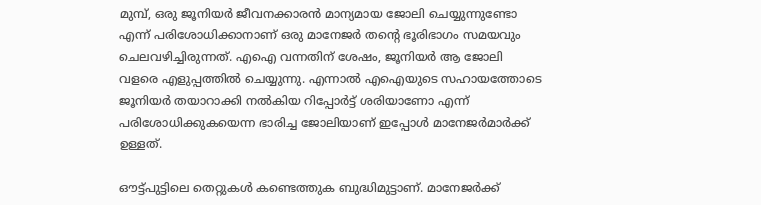മുമ്പ്, ഒരു ജൂനിയര്‍ ജീവനക്കാരന്‍ മാന്യമായ ജോലി ചെയ്യുന്നുണ്ടോ എന്ന് പരിശോധിക്കാനാണ് ഒരു മാനേജര്‍ തന്റെ ഭൂരിഭാഗം സമയവും ചെലവഴിച്ചിരുന്നത്. എഐ വന്നതിന് ശേഷം, ജൂനിയര്‍ ആ ജോലി വളരെ എളുപ്പത്തില്‍ ചെയ്യുന്നു. എന്നാല്‍ എഐയുടെ സഹായത്തോടെ ജൂനിയര്‍ തയാറാക്കി നല്‍കിയ റിപ്പോര്‍ട്ട് ശരിയാണോ എന്ന് പരിശോധിക്കുകയെന്ന ഭാരിച്ച ജോലിയാണ് ഇപ്പോള്‍ മാനേജര്‍മാര്‍ക്ക് ഉള്ളത്.

ഔട്ട്പുട്ടിലെ തെറ്റുകള്‍ കണ്ടെത്തുക ബുദ്ധിമുട്ടാണ്. മാനേജര്‍ക്ക്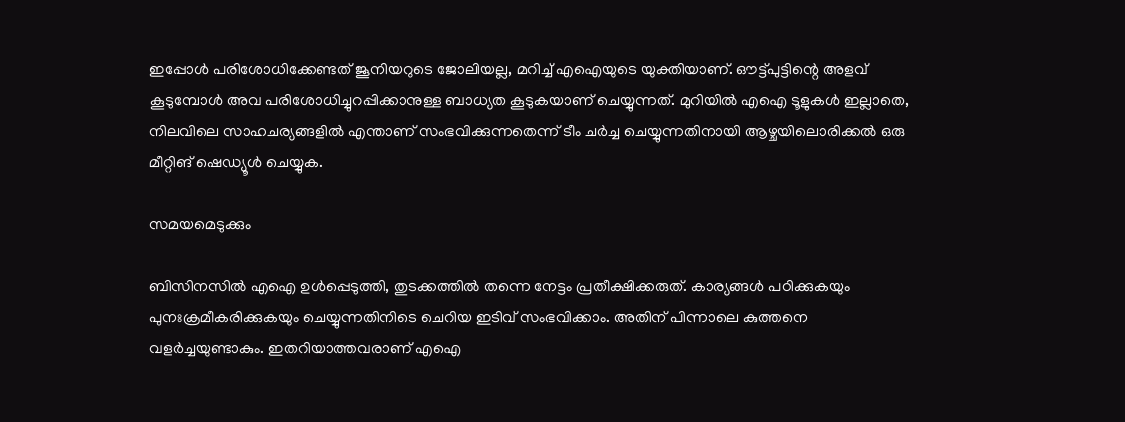ഇപ്പോള്‍ പരിശോധിക്കേണ്ടത് ജൂനിയറുടെ ജോലിയല്ല, മറിച്ച് എഐയുടെ യുക്തിയാണ്. ഔട്ട്പുട്ടിന്റെ അളവ് കൂടുമ്പോള്‍ അവ പരിശോധിച്ചുറപ്പിക്കാനുള്ള ബാധ്യത കൂടുകയാണ് ചെയ്യുന്നത്. മുറിയില്‍ എഐ ടൂളുകള്‍ ഇല്ലാതെ, നിലവിലെ സാഹചര്യങ്ങളില്‍ എന്താണ് സംഭവിക്കുന്നതെന്ന് ടീം ചര്‍ച്ച ചെയ്യുന്നതിനായി ആഴ്ചയിലൊരിക്കല്‍ ഒരു മീറ്റിങ് ഷെഡ്യൂള്‍ ചെയ്യുക.

സമയമെടുക്കും

ബിസിനസില്‍ എഐ ഉള്‍പ്പെടുത്തി, തുടക്കത്തില്‍ തന്നെ നേട്ടം പ്രതീക്ഷിക്കരുത്. കാര്യങ്ങള്‍ പഠിക്കുകയും പുനഃക്രമീകരിക്കുകയും ചെയ്യുന്നതിനിടെ ചെറിയ ഇടിവ് സംഭവിക്കാം. അതിന് പിന്നാലെ കുത്തനെ വളര്‍ച്ചയുണ്ടാകും. ഇതറിയാത്തവരാണ് എഐ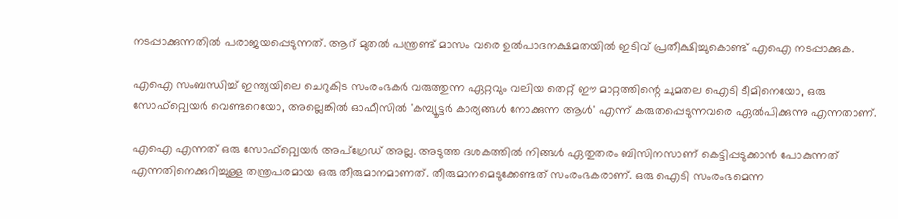നടപ്പാക്കുന്നതില്‍ പരാജയപ്പെടുന്നത്. ആറ് മുതല്‍ പന്ത്രണ്ട് മാസം വരെ ഉല്‍പാദനക്ഷമതയില്‍ ഇടിവ് പ്രതീക്ഷിച്ചുകൊണ്ട് എഐ നടപ്പാക്കുക.

എഐ സംബന്ധിച്ച് ഇന്ത്യയിലെ ചെറുകിട സംരംഭകര്‍ വരുത്തുന്ന ഏറ്റവും വലിയ തെറ്റ് ഈ മാറ്റത്തിന്റെ ചുമതല ഐടി ടീമിനെയോ, ഒരു സോഫ്റ്റ്വെയര്‍ വെണ്ടറെയോ, അല്ലെങ്കില്‍ ഓഫീസില്‍ 'കമ്പ്യൂട്ടര്‍ കാര്യങ്ങള്‍ നോക്കുന്ന ആള്‍' എന്ന് കരുതപ്പെടുന്നവരെ ഏല്‍പിക്കുന്നു എന്നതാണ്.

എഐ എന്നത് ഒരു സോഫ്റ്റ്വെയര്‍ അപ്ഗ്രേഡ് അല്ല. അടുത്ത ദശകത്തില്‍ നിങ്ങള്‍ ഏതുതരം ബിസിനസാണ് കെട്ടിപ്പടുക്കാന്‍ പോകുന്നത് എന്നതിനെക്കുറിച്ചുള്ള തന്ത്രപരമായ ഒരു തീരുമാനമാണത്. തീരുമാനമെടുക്കേണ്ടത് സംരംഭകരാണ്. ഒരു ഐടി സംരംഭമെന്ന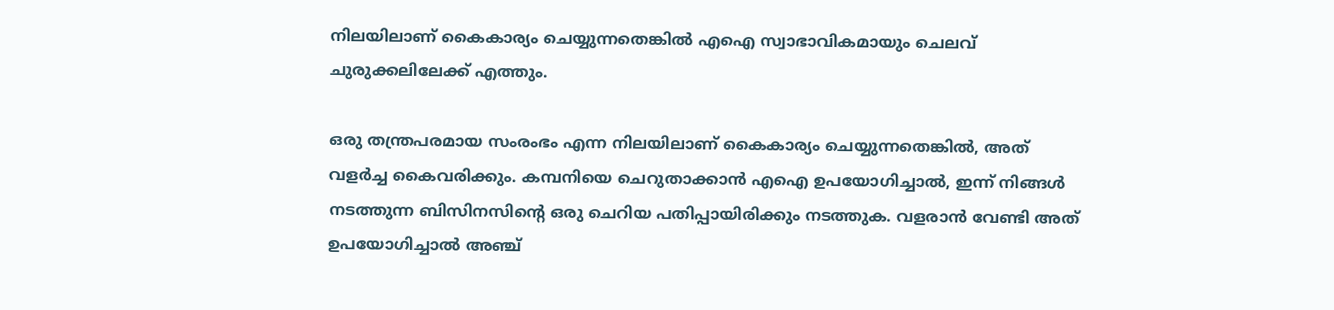നിലയിലാണ് കൈകാര്യം ചെയ്യുന്നതെങ്കില്‍ എഐ സ്വാഭാവികമായും ചെലവ് ചുരുക്കലിലേക്ക് എത്തും.

ഒരു തന്ത്രപരമായ സംരംഭം എന്ന നിലയിലാണ് കൈകാര്യം ചെയ്യുന്നതെങ്കില്‍, അത് വളര്‍ച്ച കൈവരിക്കും. കമ്പനിയെ ചെറുതാക്കാന്‍ എഐ ഉപയോഗിച്ചാല്‍, ഇന്ന് നിങ്ങള്‍ നടത്തുന്ന ബിസിനസിന്റെ ഒരു ചെറിയ പതിപ്പായിരിക്കും നടത്തുക. വളരാന്‍ വേണ്ടി അത് ഉപയോഗിച്ചാല്‍ അഞ്ച്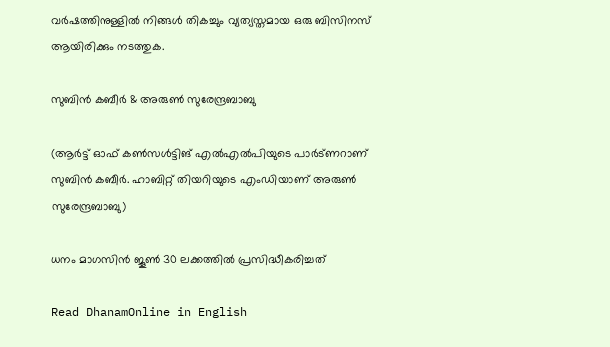വര്‍ഷത്തിനുള്ളില്‍ നിങ്ങള്‍ തികച്ചും വ്യത്യസ്തമായ ഒരു ബിസിനസ് ആയിരിക്കും നടത്തുക.

സുബിന്‍ കബീര്‍ & അരുണ്‍ സുരേന്ദ്രബാബു

(ആര്‍ട്ട് ഓഫ് കണ്‍സള്‍ട്ടിങ് എല്‍എല്‍പിയുടെ പാര്‍ട്ണറാണ് സുബിന്‍ കബീര്‍. ഹാബിറ്റ് തിയറിയുടെ എംഡിയാണ് അരുണ്‍ സുരേന്ദ്രബാബു)

ധനം മാഗസിന്‍ ജൂണ്‍ 30 ലക്കത്തില്‍ പ്രസിദ്ധീകരിച്ചത്‌

Read DhanamOnline in English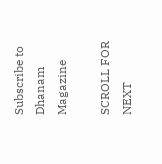Subscribe to Dhanam Magazine

SCROLL FOR NEXT